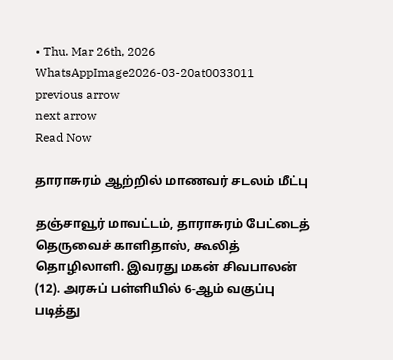• Thu. Mar 26th, 2026
WhatsAppImage2026-03-20at0033011
previous arrow
next arrow
Read Now

தாராசுரம் ஆற்றில் மாணவர் சடலம் மீட்பு

தஞ்சாவூர் மாவட்டம், தாராசுரம் பேட்டைத் தெருவைச் காளிதாஸ், கூலித் தொழிலாளி. இவரது மகன் சிவபாலன் (12). அரசுப் பள்ளியில் 6-ஆம் வகுப்பு படித்து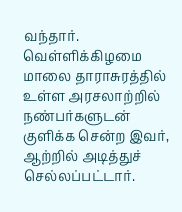வந்தார். வெள்ளிக்கிழமை மாலை தாராசுரத்தில் உள்ள அரசலாற்றில் நண்பர்களுடன் குளிக்க சென்ற இவர், ஆற்றில் அடித்துச் செல்லப்பட்டார்.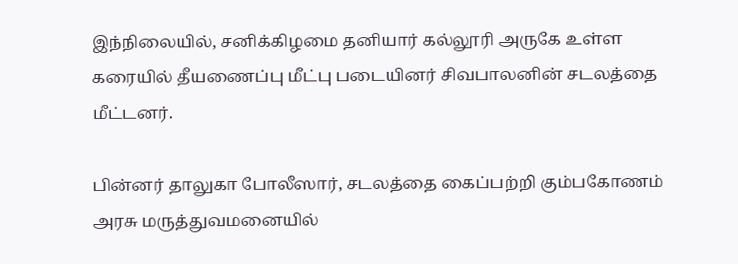இந்நிலையில், சனிக்கிழமை தனியார் கல்லூரி அருகே உள்ள கரையில் தீயணைப்பு மீட்பு படையினர் சிவபாலனின் சடலத்தை மீட்டனர்.

பின்னர் தாலுகா போலீஸார், சடலத்தை கைப்பற்றி கும்பகோணம் அரசு மருத்துவமனையில்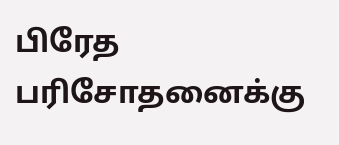பிரேத பரிசோதனைக்கு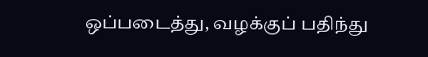ஒப்படைத்து, வழக்குப் பதிந்து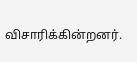விசாரிக்கின்றனர்.